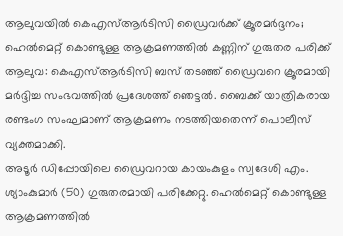ആലുവയിൽ കെഎസ്ആർടിസി ഡ്രൈവർക്ക് ക്രൂരമർദ്ദനം; ഹെൽമെറ്റ് കൊണ്ടുള്ള ആക്രമണത്തിൽ കണ്ണിന് ഗുരുതര പരിക്ക്
ആലുവ: കെഎസ്ആർടിസി ബസ് തടഞ്ഞ് ഡ്രൈവറെ ക്രൂരമായി മർദ്ദിച്ച സംഭവത്തിൽ പ്രദേശത്ത് ഞെട്ടൽ. ബൈക്ക് യാത്രികരായ രണ്ടംഗ സംഘമാണ് ആക്രമണം നടത്തിയതെന്ന് പൊലീസ് വ്യക്തമാക്കി.
അടൂർ ഡിപ്പോയിലെ ഡ്രൈവറായ കായംകുളം സ്വദേശി എം. ശ്യാംകുമാർ (50) ഗുരുതരമായി പരിക്കേറ്റു. ഹെൽമെറ്റ് കൊണ്ടുള്ള ആക്രമണത്തിൽ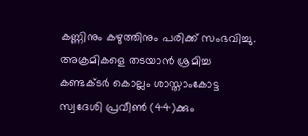കണ്ണിനും കഴുത്തിനും പരിക്ക് സംഭവിച്ചു. അക്രമികളെ തടയാൻ ശ്രമിച്ച കണ്ടക്ടർ കൊല്ലം ശാസ്താംകോട്ട സ്വദേശി പ്രവീൺ (44)ക്കും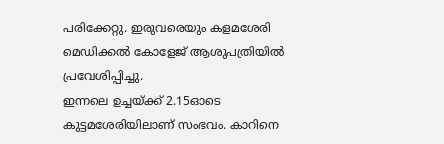പരിക്കേറ്റു. ഇരുവരെയും കളമശേരി മെഡിക്കൽ കോളേജ് ആശുപത്രിയിൽ പ്രവേശിപ്പിച്ചു.
ഇന്നലെ ഉച്ചയ്ക്ക് 2.15ഓടെ കുട്ടമശേരിയിലാണ് സംഭവം. കാറിനെ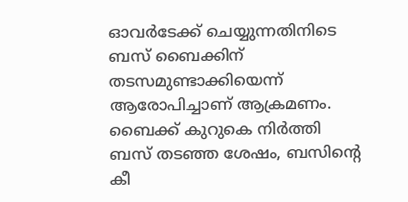ഓവർടേക്ക് ചെയ്യുന്നതിനിടെ ബസ് ബൈക്കിന് തടസമുണ്ടാക്കിയെന്ന് ആരോപിച്ചാണ് ആക്രമണം.
ബൈക്ക് കുറുകെ നിർത്തി ബസ് തടഞ്ഞ ശേഷം, ബസിന്റെ കീ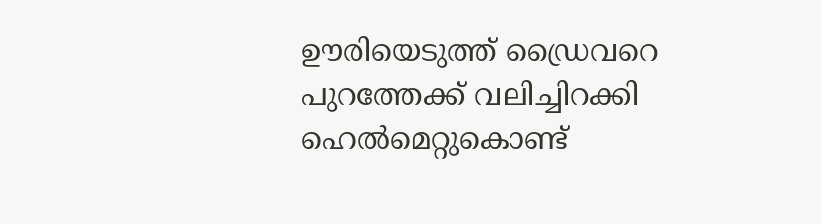ഊരിയെടുത്ത് ഡ്രൈവറെ പുറത്തേക്ക് വലിച്ചിറക്കി ഹെൽമെറ്റുകൊണ്ട്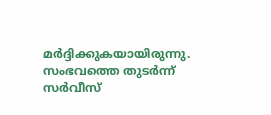മർദ്ദിക്കുകയായിരുന്നു.
സംഭവത്തെ തുടർന്ന് സർവീസ്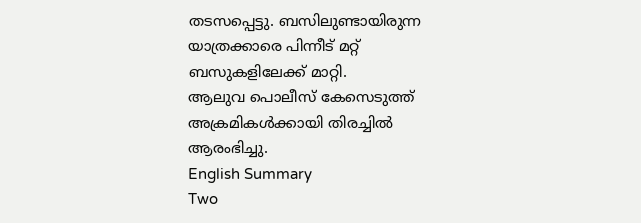തടസപ്പെട്ടു. ബസിലുണ്ടായിരുന്ന യാത്രക്കാരെ പിന്നീട് മറ്റ് ബസുകളിലേക്ക് മാറ്റി.
ആലുവ പൊലീസ് കേസെടുത്ത് അക്രമികൾക്കായി തിരച്ചിൽ ആരംഭിച്ചു.
English Summary
Two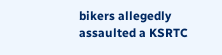bikers allegedly assaulted a KSRTC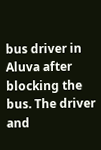bus driver in Aluva after blocking the bus. The driver and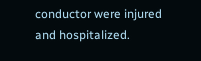conductor were injured and hospitalized.